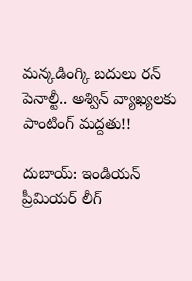మన్కడింగ్కి బదులు రన్ పెనాల్టీ.. అశ్విన్ వ్యాఖ్యలకు పాంటింగ్ మద్దతు!!

దుబాయ్: ఇండియన్ ప్రీమియర్ లీగ్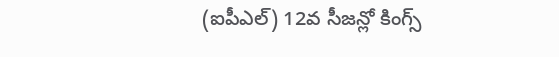(ఐపీఎల్) 12వ సీజన్లో కింగ్స్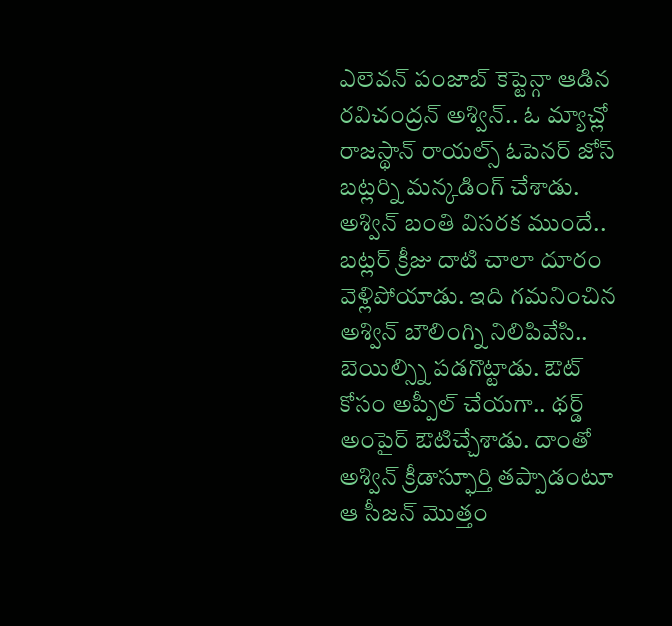ఎలెవన్ పంజాబ్ కెప్టెన్గా ఆడిన రవిచంద్రన్ అశ్విన్.. ఓ మ్యాచ్లో రాజస్థాన్ రాయల్స్ ఓపెనర్ జోస్ బట్లర్ని మన్కడింగ్ చేశాడు. అశ్విన్ బంతి విసరక ముందే.. బట్లర్ క్రీజు దాటి చాలా దూరం వెళ్లిపోయాడు. ఇది గమనించిన అశ్విన్ బౌలింగ్ని నిలిపివేసి.. బెయిల్స్ని పడగొట్టాడు. ఔట్ కోసం అప్పీల్ చేయగా.. థర్డ్ అంపైర్ ఔటిచ్చేశాడు. దాంతో అశ్విన్ క్రీడాస్ఫూర్తి తప్పాడంటూ ఆ సీజన్ మొత్తం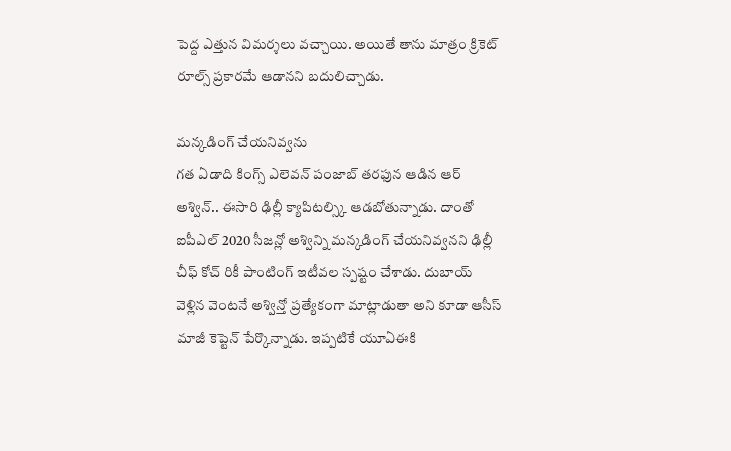పెద్ద ఎత్తున విమర్శలు వచ్చాయి. అయితే తాను మాత్రం క్రికెట్ రూల్స్ ప్రకారమే ఆడానని బదులిచ్చాడు.

మన్కడింగ్ చేయనివ్వను
గత ఏడాది కింగ్స్ ఎలెవన్ పంజాబ్ తరఫున ఆడిన ఆర్ అశ్విన్.. ఈసారి ఢిల్లీ క్యాపిటల్స్కి ఆడబోతున్నాడు. దాంతో ఐపీఎల్ 2020 సీజన్లో అశ్విన్ని మన్కడింగ్ చేయనివ్వనని ఢిల్లీ చీఫ్ కోచ్ రికీ పాంటింగ్ ఇటీవల స్పష్టం చేశాడు. దుబాయ్ వెళ్లిన వెంటనే అశ్విన్తో ప్రత్యేకంగా మాట్లాడుతా అని కూడా ఆసీస్ మాజీ కెప్టెన్ పేర్కొన్నాడు. ఇప్పటికే యూఏఈకి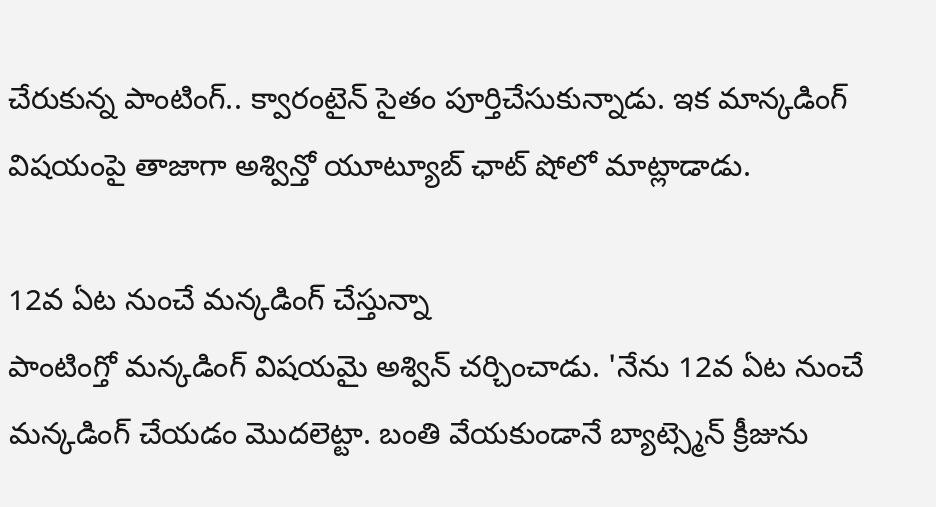చేరుకున్న పాంటింగ్.. క్వారంటైన్ సైతం పూర్తిచేసుకున్నాడు. ఇక మాన్కడింగ్ విషయంపై తాజాగా అశ్విన్తో యూట్యూబ్ ఛాట్ షోలో మాట్లాడాడు.

12వ ఏట నుంచే మన్కడింగ్ చేస్తున్నా
పాంటింగ్తో మన్కడింగ్ విషయమై అశ్విన్ చర్చించాడు. 'నేను 12వ ఏట నుంచే మన్కడింగ్ చేయడం మొదలెట్టా. బంతి వేయకుండానే బ్యాట్స్మెన్ క్రీజును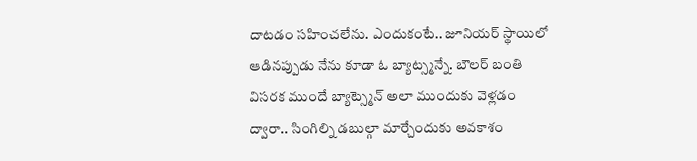దాటడం సహించలేను. ఎందుకంటే.. జూనియర్ స్థాయిలో ఆడినప్పుడు నేను కూడా ఓ బ్యాట్స్మన్నే. బౌలర్ బంతి విసరక ముందే బ్యాట్స్మెన్ అలా ముందుకు వెళ్లడం ద్వారా.. సింగిల్ని డబుల్గా మార్చేందుకు అవకాశం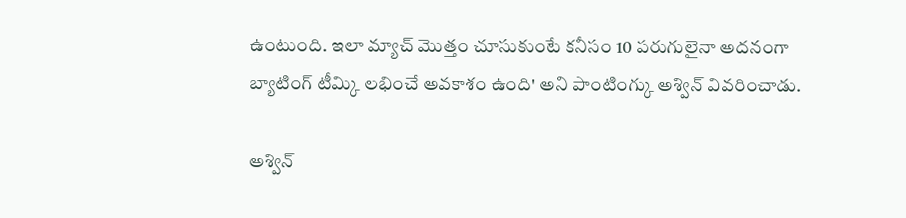ఉంటుంది. ఇలా మ్యాచ్ మొత్తం చూసుకుంటే కనీసం 10 పరుగులైనా అదనంగా బ్యాటింగ్ టీమ్కి లభించే అవకాశం ఉంది' అని పాంటింగ్కు అశ్విన్ వివరించాడు.

అశ్విన్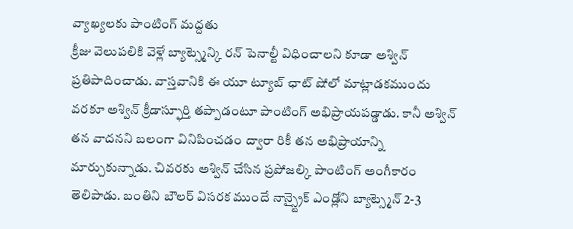వ్యాఖ్యలకు పాంటింగ్ మద్దతు
క్రీజు వెలుపలికి వెళ్లే బ్యాట్స్మెన్కి రన్ పెనాల్టీ విధించాలని కూడా అశ్విన్ ప్రతిపాదించాడు. వాస్తవానికి ఈ యూ ట్యూబ్ ఛాట్ షోలో మాట్లాడకముందు వరకూ అశ్విన్ క్రీడాస్ఫూర్తి తప్పాడంటూ పాంటింగ్ అభిప్రాయపడ్డాడు. కానీ అశ్విన్ తన వాదనని బలంగా వినిపించడం ద్వారా రికీ తన అభిప్రాయాన్ని మార్చుకున్నాడు. చివరకు అశ్విన్ చేసిన ప్రపోజల్కి పాంటింగ్ అంగీకారం తెలిపాడు. బంతిని బౌలర్ విసరక ముందే నాన్స్ట్రైక్ ఎండ్లోని బ్యాట్స్మెన్ 2-3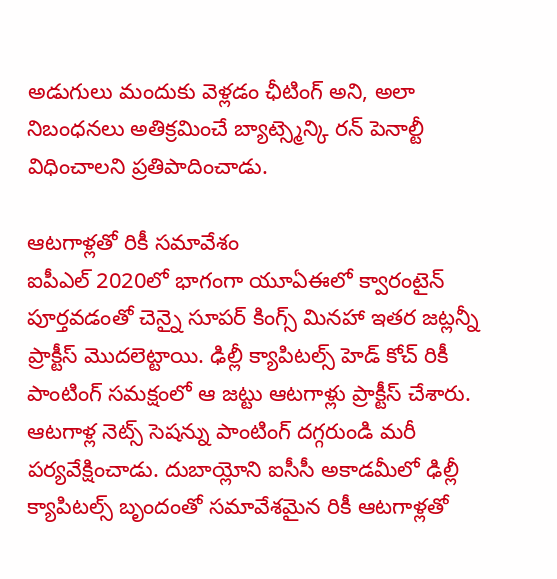అడుగులు మందుకు వెళ్లడం ఛీటింగ్ అని, అలా నిబంధనలు అతిక్రమించే బ్యాట్స్మెన్కి రన్ పెనాల్టీ విధించాలని ప్రతిపాదించాడు.

ఆటగాళ్లతో రికీ సమావేశం
ఐపీఎల్ 2020లో భాగంగా యూఏఈలో క్వారంటైన్ పూర్తవడంతో చెన్నై సూపర్ కింగ్స్ మినహా ఇతర జట్లన్నీ ప్రాక్టీస్ మొదలెట్టాయి. ఢిల్లీ క్యాపిటల్స్ హెడ్ కోచ్ రికీ పాంటింగ్ సమక్షంలో ఆ జట్టు ఆటగాళ్లు ప్రాక్టీస్ చేశారు. ఆటగాళ్ల నెట్స్ సెషన్ను పాంటింగ్ దగ్గరుండి మరీ పర్యవేక్షించాడు. దుబాయ్లోని ఐసీసీ అకాడమీలో ఢిల్లీ క్యాపిటల్స్ బృందంతో సమావేశమైన రికీ ఆటగాళ్లతో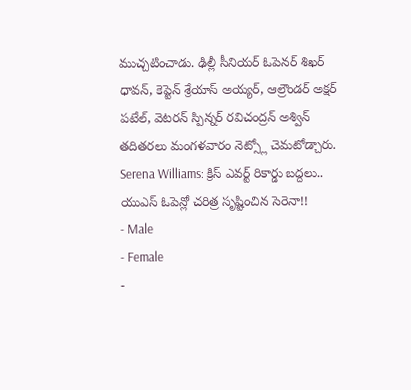ముచ్చటించాడు. ఢిల్లీ సీనియర్ ఓపెనర్ శిఖర్ ధావన్, కెప్టెన్ శ్రేయాస్ అయ్యర్, ఆల్రౌండర్ అక్షర్ పటేల్, వెటరన్ స్పిన్నర్ రవిచంద్రన్ అశ్విన్ తదితరలు మంగళవారం నెట్స్లో చెమటోడ్చారు.
Serena Williams: క్రిస్ ఎవర్ట్ రికార్డు బద్దలు.. యుఎస్ ఓపెన్లో చరిత్ర సృష్టించిన సెరెనా!!
- Male
- Female
-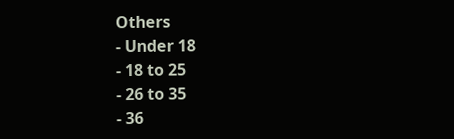Others
- Under 18
- 18 to 25
- 26 to 35
- 36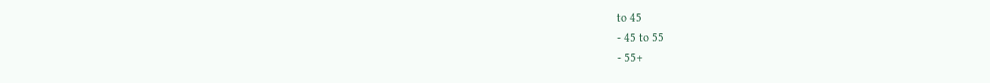to 45
- 45 to 55
- 55+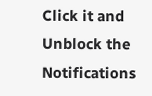Click it and Unblock the Notifications